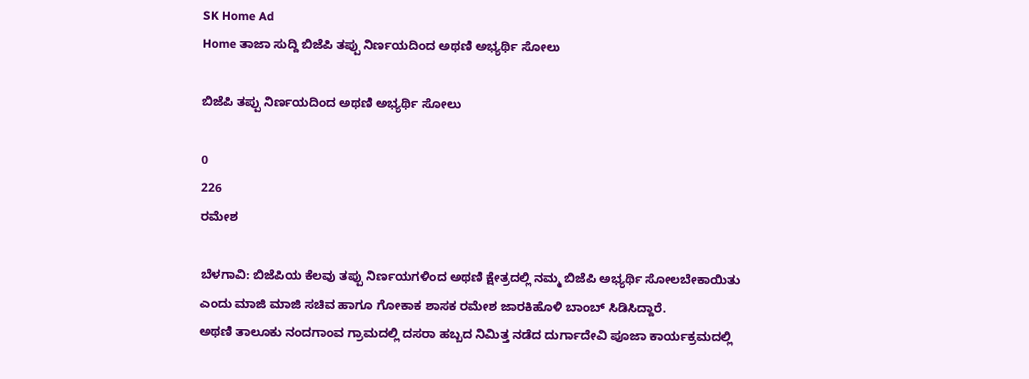SK Home Ad
Home ತಾಜಾ ಸುದ್ದಿ ಬಿಜೆಪಿ ತಪ್ಪು ನಿರ್ಣಯದಿಂದ ಅಥಣಿ ಅಭ್ಯರ್ಥಿ ಸೋಲು

ಬಿಜೆಪಿ ತಪ್ಪು ನಿರ್ಣಯದಿಂದ ಅಥಣಿ ಅಭ್ಯರ್ಥಿ ಸೋಲು

0
226
ರಮೇಶ

ಬೆಳಗಾವಿ: ಬಿಜೆಪಿಯ ಕೆಲವು ತಪ್ಪು ನಿರ್ಣಯಗಳಿಂದ ಅಥಣಿ ಕ್ಷೇತ್ರದಲ್ಲಿ ನಮ್ಮ ಬಿಜೆಪಿ ಅಭ್ಯರ್ಥಿ ಸೋಲಬೇಕಾಯಿತು ಎಂದು ಮಾಜಿ ಮಾಜಿ ಸಚಿವ ಹಾಗೂ ಗೋಕಾಕ ಶಾಸಕ ರಮೇಶ ಜಾರಕಿಹೊಳಿ ಬಾಂಬ್ ಸಿಡಿಸಿದ್ದಾರೆ.
ಅಥಣಿ ತಾಲೂಕು ನಂದಗಾಂವ ಗ್ರಾಮದಲ್ಲಿ ದಸರಾ ಹಬ್ಬದ ನಿಮಿತ್ತ ನಡೆದ ದುರ್ಗಾದೇವಿ ಪೂಜಾ ಕಾರ್ಯಕ್ರಮದಲ್ಲಿ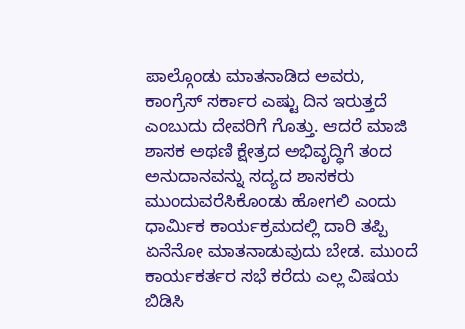ಪಾಲ್ಗೊಂಡು ಮಾತನಾಡಿದ ಅವರು, ಕಾಂಗ್ರೆಸ್ ಸರ್ಕಾರ ಎಷ್ಟು ದಿನ ಇರುತ್ತದೆ ಎಂಬುದು ದೇವರಿಗೆ ಗೊತ್ತು. ಆದರೆ ಮಾಜಿ ಶಾಸಕ ಅಥಣಿ ಕ್ಷೇತ್ರದ ಅಭಿವೃದ್ಧಿಗೆ ತಂದ ಅನುದಾನವನ್ನು ಸದ್ಯದ ಶಾಸಕರು ಮುಂದುವರೆಸಿಕೊಂಡು ಹೋಗಲಿ ಎಂದು
ಧಾರ್ಮಿಕ ಕಾರ್ಯಕ್ರಮದಲ್ಲಿ ದಾರಿ ತಪ್ಪಿ ಏನೆನೋ ಮಾತನಾಡುವುದು ಬೇಡ. ಮುಂದೆ ಕಾರ್ಯಕರ್ತರ ಸಭೆ ಕರೆದು ಎಲ್ಲ ವಿಷಯ ಬಿಡಿಸಿ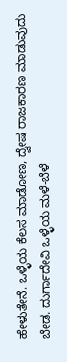ಹೇಳುತೇನೆ. ಒಳ್ಳೆಯ ಕೆಲಸ ಮಾಡೋಣ, ದ್ವೇಷ ರಾಜಕಾರಣ ಮಾಡುವುದು ಬೇಡ. ದುರ್ಗಾದೇವಿ ಒಳ್ಳೆಯ ಮಳೆ-ಬೆಳೆ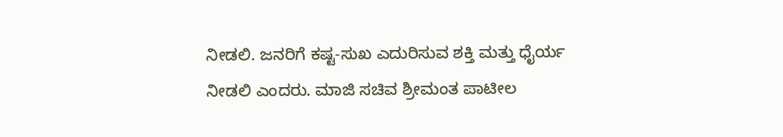ನೀಡಲಿ. ಜನರಿಗೆ ಕಷ್ಟ-ಸುಖ ಎದುರಿಸುವ ಶಕ್ತಿ ಮತ್ತು ಧೈರ್ಯ ನೀಡಲಿ ಎಂದರು. ಮಾಜಿ ಸಚಿವ ಶ್ರೀಮಂತ ಪಾಟೀಲ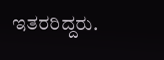ಇತರರಿದ್ದರು.